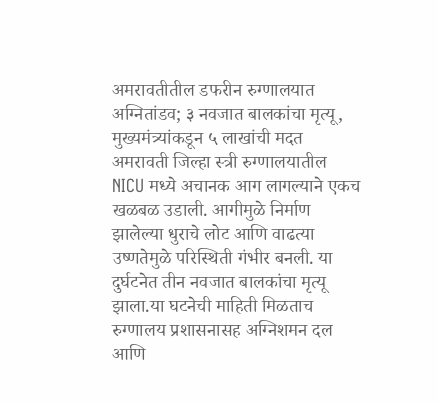अमरावतीतील डफरीन रुग्णालयात अग्नितांडव; ३ नवजात बालकांचा मृत्यू, मुख्यमंत्र्यांकडून ५ लाखांची मदत
अमरावती जिल्हा स्त्री रुग्णालयातील NICU मध्ये अचानक आग लागल्याने एकच खळबळ उडाली. आगीमुळे निर्माण झालेल्या धुराचे लोट आणि वाढत्या उष्णतेमुळे परिस्थिती गंभीर बनली. या दुर्घटनेत तीन नवजात बालकांचा मृत्यू झाला.या घटनेची माहिती मिळताच रुग्णालय प्रशासनासह अग्निशमन दल आणि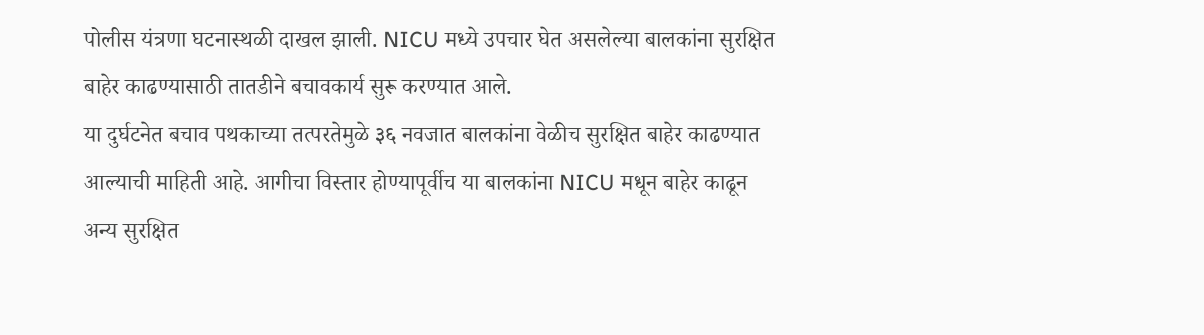पोलीस यंत्रणा घटनास्थळी दाखल झाली. NICU मध्ये उपचार घेत असलेल्या बालकांना सुरक्षित बाहेर काढण्यासाठी तातडीने बचावकार्य सुरू करण्यात आले.
या दुर्घटनेत बचाव पथकाच्या तत्परतेमुळे ३६ नवजात बालकांना वेळीच सुरक्षित बाहेर काढण्यात आल्याची माहिती आहे. आगीचा विस्तार होण्यापूर्वीच या बालकांना NICU मधून बाहेर काढून अन्य सुरक्षित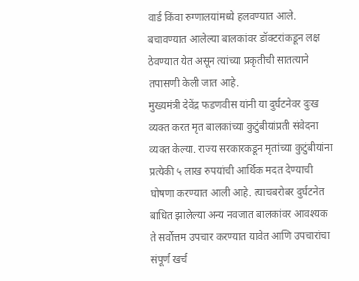वार्ड किंवा रुग्णालयांमध्ये हलवण्यात आले. बचावण्यात आलेल्या बालकांवर डॉक्टरांकडून लक्ष ठेवण्यात येत असून त्यांच्या प्रकृतीची सातत्याने तपासणी केली जात आहे.
मुख्यमंत्री देवेंद्र फडणवीस यांनी या दुर्घटनेवर दुःख व्यक्त करत मृत बालकांच्या कुटुंबीयांप्रती संवेदना व्यक्त केल्या. राज्य सरकारकडून मृतांच्या कुटुंबीयांना प्रत्येकी ५ लाख रुपयांची आर्थिक मदत देण्याची घोषणा करण्यात आली आहे. त्याचबरोबर दुर्घटनेत बाधित झालेल्या अन्य नवजात बालकांवर आवश्यक ते सर्वोत्तम उपचार करण्यात यावेत आणि उपचारांचा संपूर्ण खर्च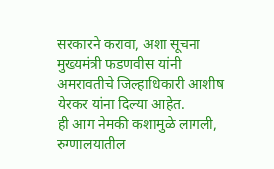सरकारने करावा, अशा सूचना मुख्यमंत्री फडणवीस यांनी अमरावतीचे जिल्हाधिकारी आशीष येरकर यांना दिल्या आहेत.
ही आग नेमकी कशामुळे लागली, रुग्णालयातील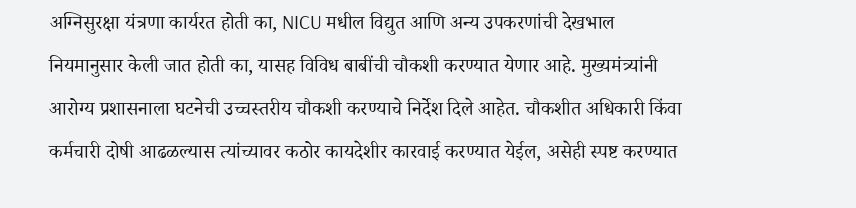अग्निसुरक्षा यंत्रणा कार्यरत होती का, NICU मधील विद्युत आणि अन्य उपकरणांची देखभाल नियमानुसार केली जात होती का, यासह विविध बाबींची चौकशी करण्यात येणार आहे. मुख्यमंत्र्यांनी आरोग्य प्रशासनाला घटनेची उच्चस्तरीय चौकशी करण्याचे निर्देश दिले आहेत. चौकशीत अधिकारी किंवा कर्मचारी दोषी आढळल्यास त्यांच्यावर कठोर कायदेशीर कारवाई करण्यात येईल, असेही स्पष्ट करण्यात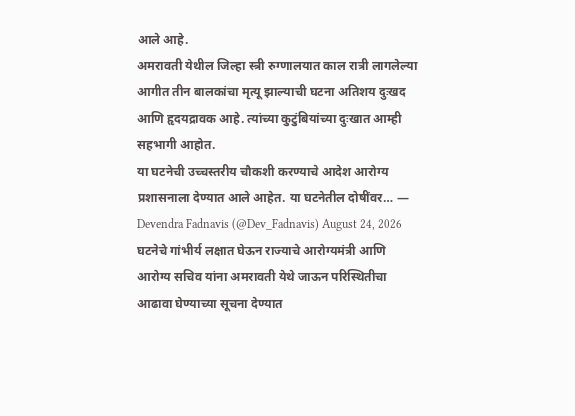आले आहे.
अमरावती येथील जिल्हा स्त्री रुग्णालयात काल रात्री लागलेल्या आगीत तीन बालकांचा मृत्यू झाल्याची घटना अतिशय दुःखद आणि हृदयद्रावक आहे. त्यांच्या कुटुंबियांच्या दुःखात आम्ही सहभागी आहोत.
या घटनेची उच्चस्तरीय चौकशी करण्याचे आदेश आरोग्य प्रशासनाला देण्यात आले आहेत. या घटनेतील दोषींवर… — Devendra Fadnavis (@Dev_Fadnavis) August 24, 2026
घटनेचे गांभीर्य लक्षात घेऊन राज्याचे आरोग्यमंत्री आणि आरोग्य सचिव यांना अमरावती येथे जाऊन परिस्थितीचा आढावा घेण्याच्या सूचना देण्यात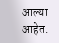आल्या आहेत.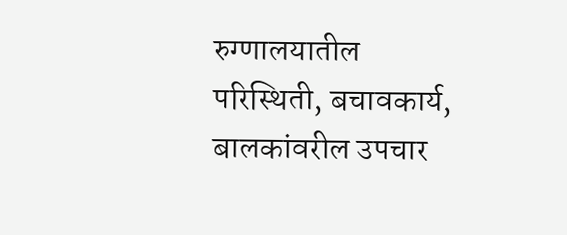रुग्णालयातील परिस्थिती, बचावकार्य, बालकांवरील उपचार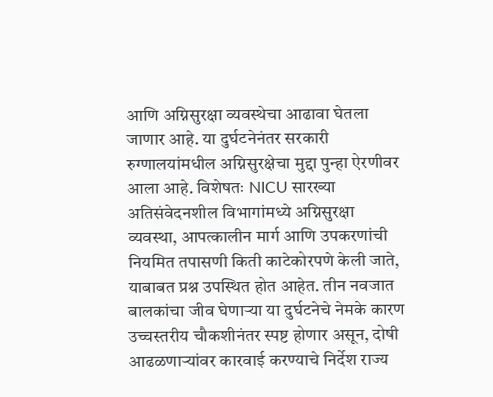आणि अग्निसुरक्षा व्यवस्थेचा आढावा घेतला जाणार आहे. या दुर्घटनेनंतर सरकारी रुग्णालयांमधील अग्निसुरक्षेचा मुद्दा पुन्हा ऐरणीवर आला आहे. विशेषतः NICU सारख्या अतिसंवेदनशील विभागांमध्ये अग्निसुरक्षा व्यवस्था, आपत्कालीन मार्ग आणि उपकरणांची नियमित तपासणी किती काटेकोरपणे केली जाते, याबाबत प्रश्न उपस्थित होत आहेत. तीन नवजात बालकांचा जीव घेणाऱ्या या दुर्घटनेचे नेमके कारण उच्चस्तरीय चौकशीनंतर स्पष्ट होणार असून, दोषी आढळणाऱ्यांवर कारवाई करण्याचे निर्देश राज्य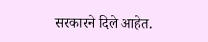सरकारने दिले आहेत.